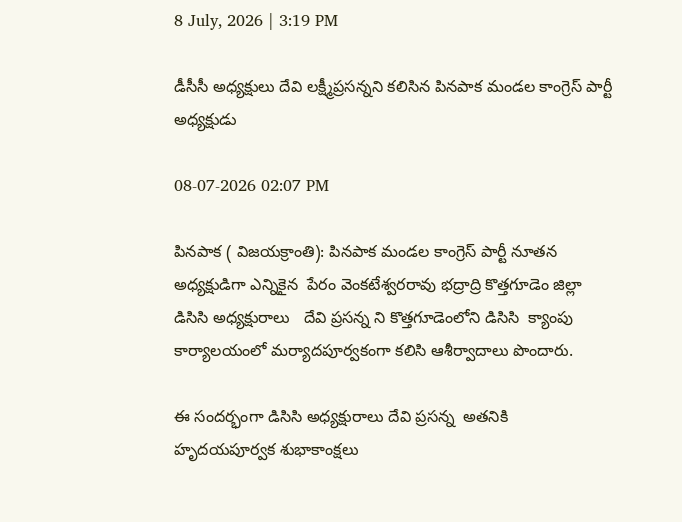8 July, 2026 | 3:19 PM

డీసీసీ అధ్యక్షులు దేవి లక్ష్మీప్రసన్నని కలిసిన పినపాక మండల కాంగ్రెస్ పార్టీ అధ్యక్షుడు

08-07-2026 02:07 PM

పినపాక ( విజయక్రాంతి): పినపాక మండల కాంగ్రెస్ పార్టీ నూతన అధ్యక్షుడిగా ఎన్నికైన  పేరం వెంకటేశ్వరరావు భద్రాద్రి కొత్తగూడెం జిల్లా డిసిసి అధ్యక్షురాలు   దేవి ప్రసన్న ని కొత్తగూడెంలోని డిసిసి  క్యాంపు కార్యాలయంలో మర్యాదపూర్వకంగా కలిసి ఆశీర్వాదాలు పొందారు.

ఈ సందర్భంగా డిసిసి అధ్యక్షురాలు దేవి ప్రసన్న  అతనికి హృదయపూర్వక శుభాకాంక్షలు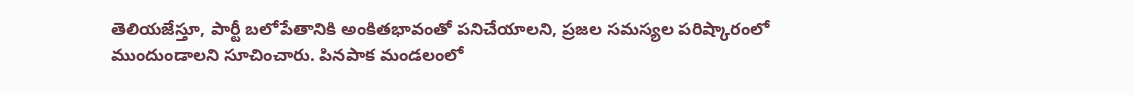తెలియజేస్తూ, పార్టీ బలోపేతానికి అంకితభావంతో పనిచేయాలని, ప్రజల సమస్యల పరిష్కారంలో ముందుండాలని సూచించారు. పినపాక మండలంలో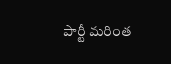పార్టీ మరింత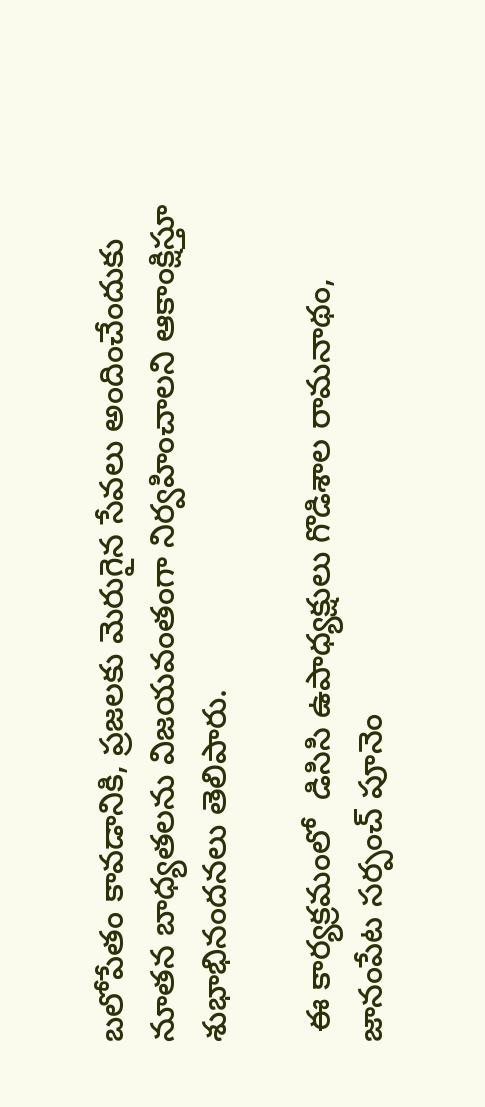బలోపేతం కావడానికి, ప్రజలకు మెరుగైన సేవలు అందించేందుకు నూతన బాధ్యతలను విజయవంతంగా నిర్వహించాలని ఆకాంక్షిస్తూ  శుభాభినందనలు తెలిపారు.

 ఈ కార్యక్రమంలో  డిసిసి ఉపాధ్యక్షులు గొడిశాల రామనాథం, జానంపేట సర్పంచ్ పూనెం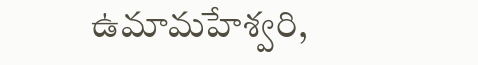ఉమామహేశ్వరి,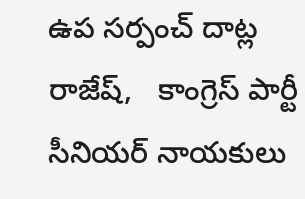ఉప సర్పంచ్ దాట్ల రాజేష్,   కాంగ్రెస్ పార్టీ సీనియర్ నాయకులు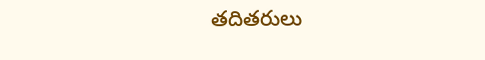తదితరులు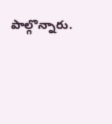పాల్గొన్నారు.